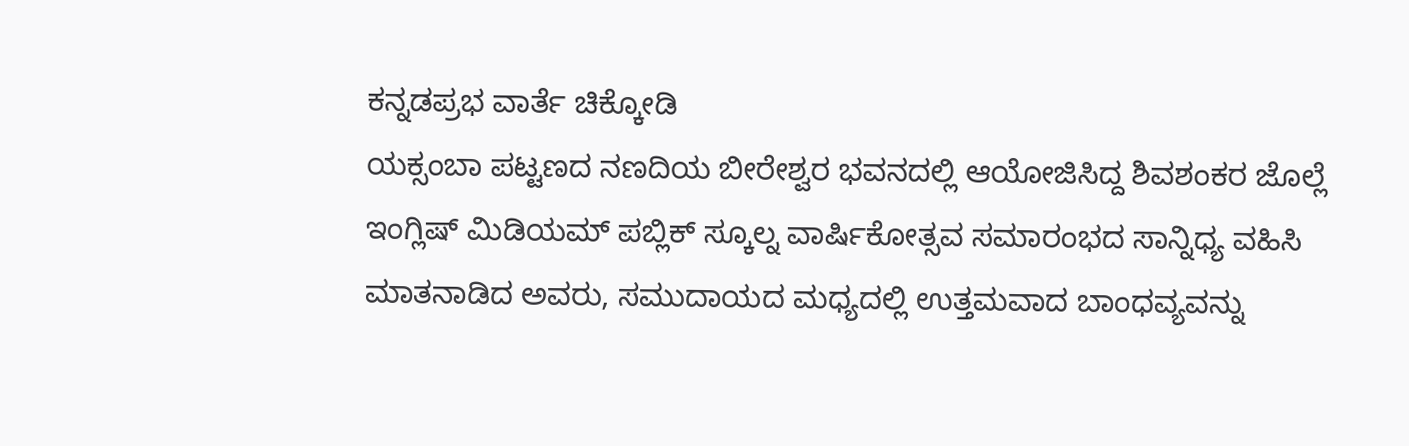ಕನ್ನಡಪ್ರಭ ವಾರ್ತೆ ಚಿಕ್ಕೋಡಿ
ಯಕ್ಸಂಬಾ ಪಟ್ಟಣದ ನಣದಿಯ ಬೀರೇಶ್ವರ ಭವನದಲ್ಲಿ ಆಯೋಜಿಸಿದ್ದ ಶಿವಶಂಕರ ಜೊಲ್ಲೆ ಇಂಗ್ಲಿಷ್ ಮಿಡಿಯಮ್ ಪಬ್ಲಿಕ್ ಸ್ಕೂಲ್ನ ವಾರ್ಷಿಕೋತ್ಸವ ಸಮಾರಂಭದ ಸಾನ್ನಿಧ್ಯ ವಹಿಸಿ ಮಾತನಾಡಿದ ಅವರು, ಸಮುದಾಯದ ಮಧ್ಯದಲ್ಲಿ ಉತ್ತಮವಾದ ಬಾಂಧವ್ಯವನ್ನು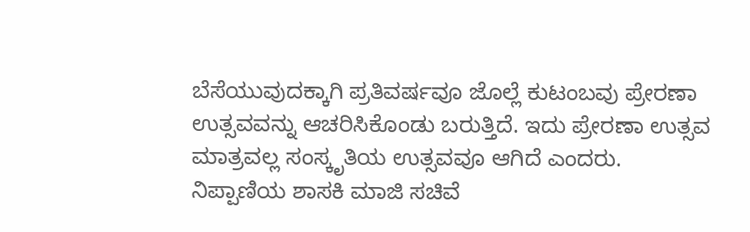ಬೆಸೆಯುವುದಕ್ಕಾಗಿ ಪ್ರತಿವರ್ಷವೂ ಜೊಲ್ಲೆ ಕುಟಂಬವು ಪ್ರೇರಣಾ ಉತ್ಸವವನ್ನು ಆಚರಿಸಿಕೊಂಡು ಬರುತ್ತಿದೆ. ಇದು ಪ್ರೇರಣಾ ಉತ್ಸವ ಮಾತ್ರವಲ್ಲ ಸಂಸ್ಕೃತಿಯ ಉತ್ಸವವೂ ಆಗಿದೆ ಎಂದರು.
ನಿಪ್ಪಾಣಿಯ ಶಾಸಕಿ ಮಾಜಿ ಸಚಿವೆ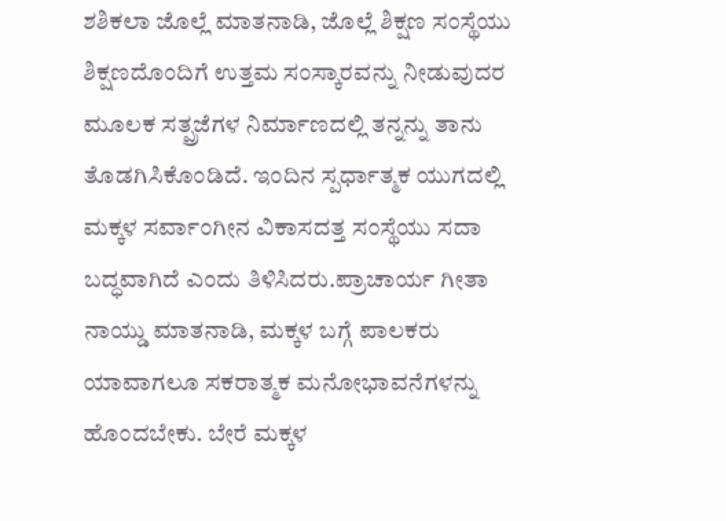ಶಶಿಕಲಾ ಜೊಲ್ಲೆ ಮಾತನಾಡಿ, ಜೊಲ್ಲೆ ಶಿಕ್ಷಣ ಸಂಸ್ಥೆಯು ಶಿಕ್ಷಣದೊಂದಿಗೆ ಉತ್ತಮ ಸಂಸ್ಕಾರವನ್ನು ನೀಡುವುದರ ಮೂಲಕ ಸತ್ಪ್ರಜೆಗಳ ನಿರ್ಮಾಣದಲ್ಲಿ ತನ್ನನ್ನು ತಾನು ತೊಡಗಿಸಿಕೊಂಡಿದೆ. ಇಂದಿನ ಸ್ಪರ್ಧಾತ್ಮಕ ಯುಗದಲ್ಲಿ ಮಕ್ಕಳ ಸರ್ವಾಂಗೀನ ವಿಕಾಸದತ್ತ ಸಂಸ್ಥೆಯು ಸದಾ ಬದ್ಧವಾಗಿದೆ ಎಂದು ತಿಳಿಸಿದರು.ಪ್ರಾಚಾರ್ಯ ಗೀತಾ ನಾಯ್ಡು ಮಾತನಾಡಿ, ಮಕ್ಕಳ ಬಗ್ಗೆ ಪಾಲಕರು ಯಾವಾಗಲೂ ಸಕರಾತ್ಮಕ ಮನೋಭಾವನೆಗಳನ್ನು ಹೊಂದಬೇಕು. ಬೇರೆ ಮಕ್ಕಳ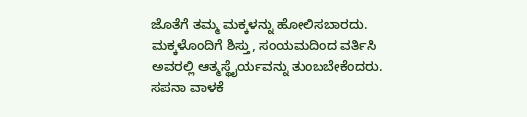ಜೊತೆಗೆ ತಮ್ಮ ಮಕ್ಕಳನ್ನು ಹೋಲಿಸಬಾರದು. ಮಕ್ಕಳೊಂದಿಗೆ ಶಿಸ್ತು, ಸಂಯಮದಿಂದ ವರ್ತಿಸಿ ಅವರಲ್ಲಿ ಆತ್ಮಸ್ಥೈರ್ಯವನ್ನು ತುಂಬಬೇಕೆಂದರು.
ಸಪನಾ ವಾಳಕೆ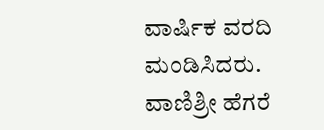ವಾರ್ಷಿಕ ವರದಿ ಮಂಡಿಸಿದರು. ವಾಣಿಶ್ರೀ ಹೆಗರೆ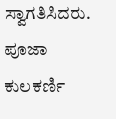ಸ್ವಾಗತಿಸಿದರು. ಪೂಜಾ ಕುಲಕರ್ಣಿ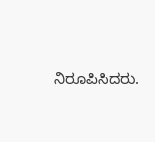ನಿರೂಪಿಸಿದರು.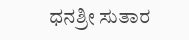ಧನಶ್ರೀ ಸುತಾರ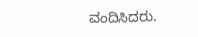ವಂದಿಸಿದರು.